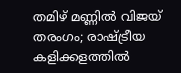തമിഴ് മണ്ണിൽ വിജയ് തരംഗം; രാഷ്ട്രീയ കളിക്കളത്തിൽ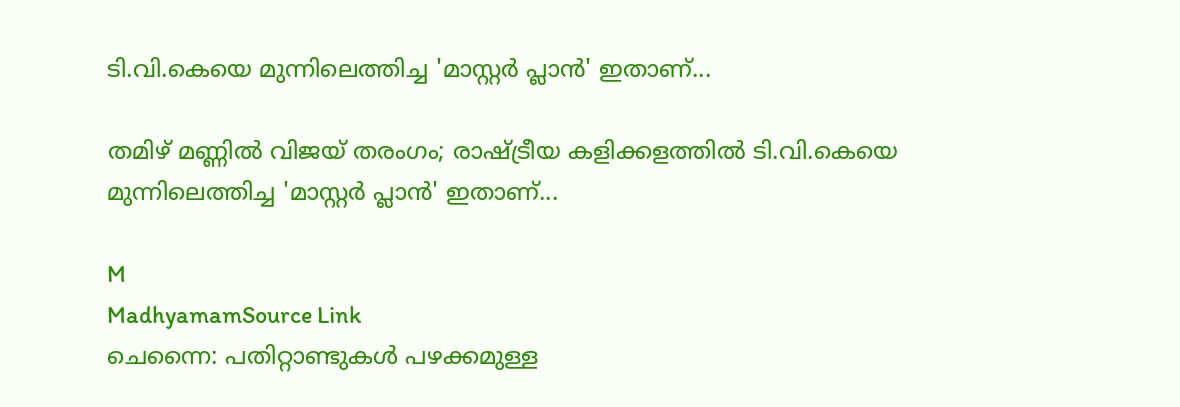ടി.വി.കെയെ മുന്നിലെത്തിച്ച 'മാസ്റ്റർ പ്ലാൻ' ഇതാണ്...

തമിഴ് മണ്ണിൽ വിജയ് തരംഗം; രാഷ്ട്രീയ കളിക്കളത്തിൽ ടി.വി.കെയെ മുന്നിലെത്തിച്ച 'മാസ്റ്റർ പ്ലാൻ' ഇതാണ്...

M
MadhyamamSource Link
ചെന്നൈ: പതിറ്റാണ്ടുകൾ പഴക്കമുള്ള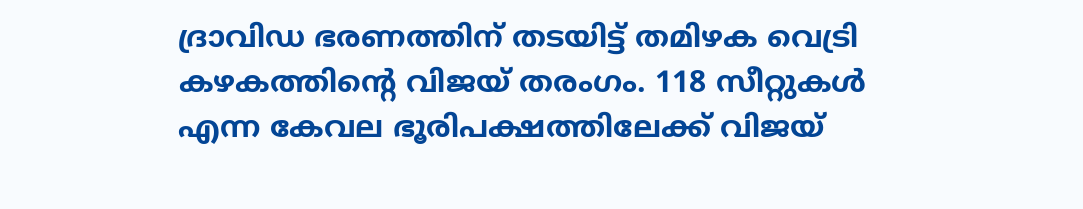ദ്രാവിഡ ഭരണത്തിന് തടയിട്ട് തമിഴക വെട്രി കഴകത്തിന്റെ വിജയ് തരംഗം. 118 സീറ്റുകൾ എന്ന കേവല ഭൂരിപക്ഷത്തിലേക്ക് വിജയ്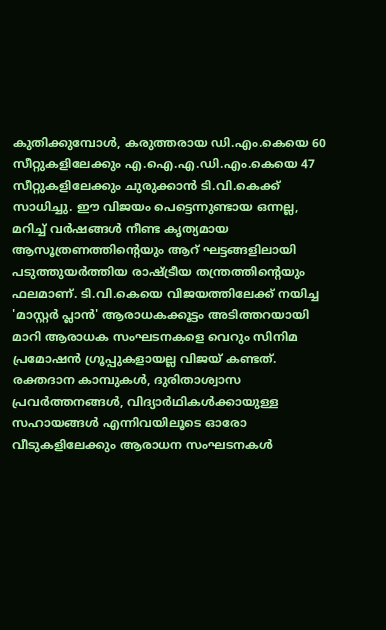കുതിക്കുമ്പോൾ, കരുത്തരായ ഡി.എം.കെയെ 60 സീറ്റുകളിലേക്കും എ.ഐ.എ.ഡി.എം.കെയെ 47 സീറ്റുകളിലേക്കും ചുരുക്കാൻ ടി.വി.കെക്ക് സാധിച്ചു. ഈ വിജയം പെട്ടെന്നുണ്ടായ ഒന്നല്ല, മറിച്ച് വർഷങ്ങൾ നീണ്ട കൃത്യമായ ആസൂത്രണത്തിന്റെയും ആറ് ഘട്ടങ്ങളിലായി പടുത്തുയർത്തിയ രാഷ്ട്രീയ തന്ത്രത്തിന്റെയും ഫലമാണ്. ടി.വി.കെയെ വിജയത്തിലേക്ക് നയിച്ച 'മാസ്റ്റർ പ്ലാൻ' ആരാധകക്കൂട്ടം അടിത്തറയായി മാറി ആരാധക സംഘടനകളെ വെറും സിനിമ പ്രമോഷൻ ഗ്രൂപ്പുകളായല്ല വിജയ് കണ്ടത്. രക്തദാന കാമ്പുകൾ, ദുരിതാശ്വാസ പ്രവർത്തനങ്ങൾ, വിദ്യാർഥികൾക്കായുള്ള സഹായങ്ങൾ എന്നിവയിലൂടെ ഓരോ വീടുകളിലേക്കും ആരാധന സംഘടനകൾ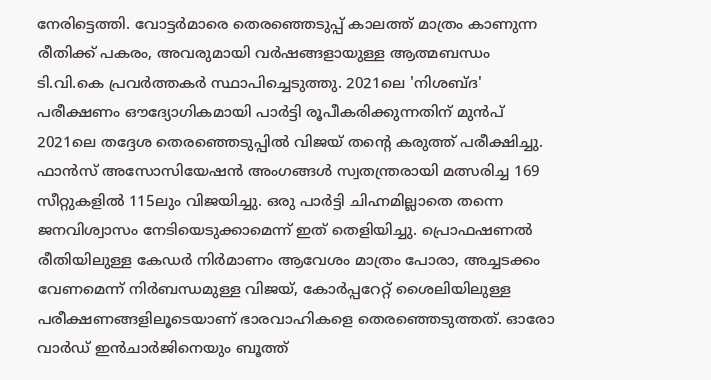നേരിട്ടെത്തി. വോട്ടർമാരെ തെരഞ്ഞെടുപ്പ് കാലത്ത് മാത്രം കാണുന്ന രീതിക്ക് പകരം, അവരുമായി വർഷങ്ങളായുള്ള ആത്മബന്ധം ടി.വി.കെ പ്രവർത്തകർ സ്ഥാപിച്ചെടുത്തു. 2021ലെ 'നിശബ്ദ' പരീക്ഷണം ഔദ്യോഗികമായി പാർട്ടി രൂപീകരിക്കുന്നതിന് മുൻപ് 2021ലെ തദ്ദേശ തെരഞ്ഞെടുപ്പിൽ വിജയ് തന്റെ കരുത്ത് പരീക്ഷിച്ചു. ഫാൻസ് അസോസിയേഷൻ അംഗങ്ങൾ സ്വതന്ത്രരായി മത്സരിച്ച 169 സീറ്റുകളിൽ 115ലും വിജയിച്ചു. ഒരു പാർട്ടി ചിഹ്നമില്ലാതെ തന്നെ ജനവിശ്വാസം നേടിയെടുക്കാമെന്ന് ഇത് തെളിയിച്ചു. പ്രൊഫഷണൽ രീതിയിലുള്ള കേഡർ നിർമാണം ആവേശം മാത്രം പോരാ, അച്ചടക്കം വേണമെന്ന് നിർബന്ധമുള്ള വിജയ്, കോർപ്പറേറ്റ് ശൈലിയിലുള്ള പരീക്ഷണങ്ങളിലൂടെയാണ് ഭാരവാഹികളെ തെരഞ്ഞെടുത്തത്. ഓരോ വാർഡ് ഇൻചാർജിനെയും ബൂത്ത്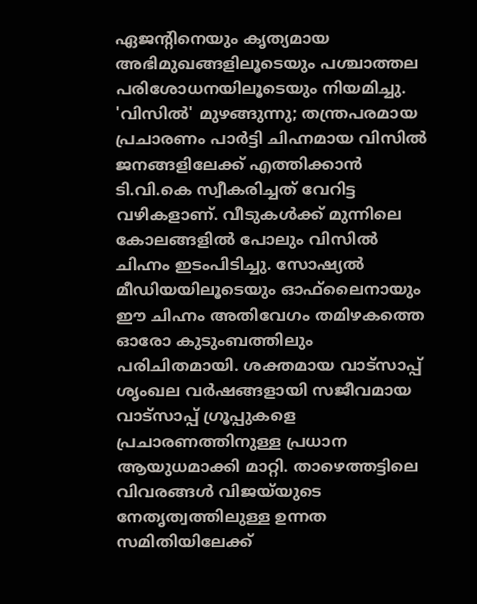ഏജന്റിനെയും കൃത്യമായ അഭിമുഖങ്ങളിലൂടെയും പശ്ചാത്തല പരിശോധനയിലൂടെയും നിയമിച്ചു. 'വിസിൽ' മുഴങ്ങുന്നു; തന്ത്രപരമായ പ്രചാരണം പാർട്ടി ചിഹ്നമായ വിസിൽ ജനങ്ങളിലേക്ക് എത്തിക്കാൻ ടി.വി.കെ സ്വീകരിച്ചത് വേറിട്ട വഴികളാണ്. വീടുകൾക്ക് മുന്നിലെ കോലങ്ങളിൽ പോലും വിസിൽ ചിഹ്നം ഇടംപിടിച്ചു. സോഷ്യൽ മീഡിയയിലൂടെയും ഓഫ്‌ലൈനായും ഈ ചിഹ്നം അതിവേഗം തമിഴകത്തെ ഓരോ കുടുംബത്തിലും പരിചിതമായി. ശക്തമായ വാട്സാപ്പ് ശൃംഖല വർഷങ്ങളായി സജീവമായ വാട്സാപ്പ് ഗ്രൂപ്പുകളെ പ്രചാരണത്തിനുള്ള പ്രധാന ആയുധമാക്കി മാറ്റി. താഴെത്തട്ടിലെ വിവരങ്ങൾ വിജയ്‍യുടെ നേതൃത്വത്തിലുള്ള ഉന്നത സമിതിയിലേക്ക്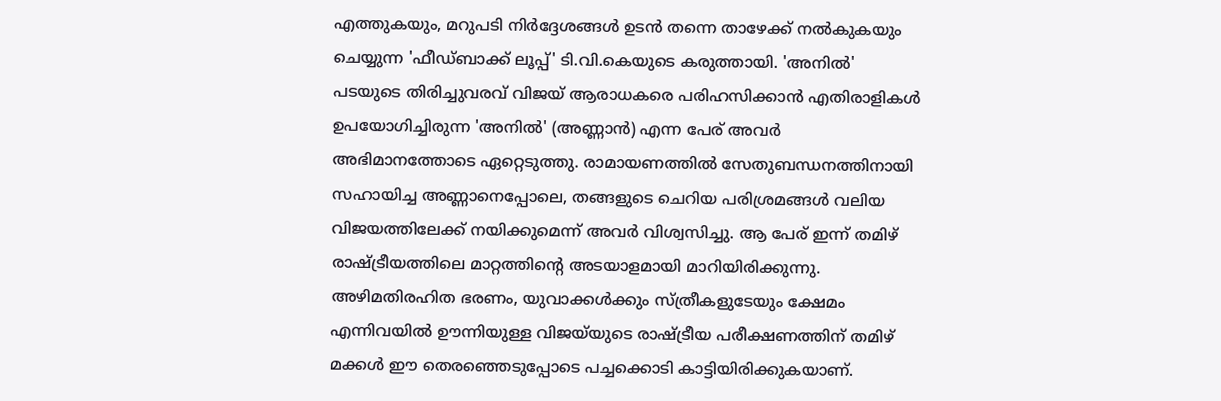എത്തുകയും, മറുപടി നിർദ്ദേശങ്ങൾ ഉടൻ തന്നെ താഴേക്ക് നൽകുകയും ചെയ്യുന്ന 'ഫീഡ്‌ബാക്ക് ലൂപ്പ്' ടി.വി.കെയുടെ കരുത്തായി. 'അനിൽ' പടയുടെ തിരിച്ചുവരവ് വിജയ് ആരാധകരെ പരിഹസിക്കാൻ എതിരാളികൾ ഉപയോഗിച്ചിരുന്ന 'അനിൽ' (അണ്ണാൻ) എന്ന പേര് അവർ അഭിമാനത്തോടെ ഏറ്റെടുത്തു. രാമായണത്തിൽ സേതുബന്ധനത്തിനായി സഹായിച്ച അണ്ണാനെപ്പോലെ, തങ്ങളുടെ ചെറിയ പരിശ്രമങ്ങൾ വലിയ വിജയത്തിലേക്ക് നയിക്കുമെന്ന് അവർ വിശ്വസിച്ചു. ആ പേര് ഇന്ന് തമിഴ് രാഷ്ട്രീയത്തിലെ മാറ്റത്തിന്റെ അടയാളമായി മാറിയിരിക്കുന്നു. അഴിമതിരഹിത ഭരണം, യുവാക്കൾക്കും സ്ത്രീകളുടേയും ക്ഷേമം എന്നിവയിൽ ഊന്നിയുള്ള വിജയ്‍യുടെ രാഷ്ട്രീയ പരീക്ഷണത്തിന് തമിഴ് മക്കൾ ഈ തെരഞ്ഞെടുപ്പോടെ പച്ചക്കൊടി കാട്ടിയിരിക്കുകയാണ്.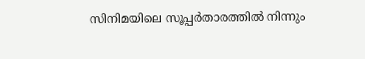സിനിമയിലെ സൂപ്പർതാരത്തിൽ നിന്നും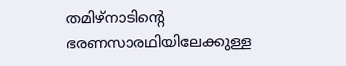തമിഴ്നാടിന്റെ ഭരണസാരഥിയിലേക്കുള്ള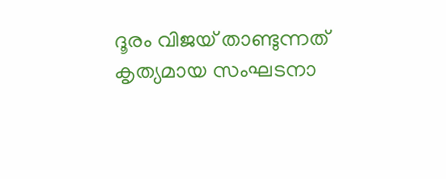ദൂരം വിജയ് താണ്ടുന്നത് കൃത്യമായ സംഘടനാ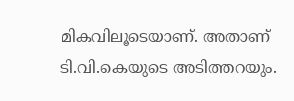മികവിലൂടെയാണ്. അതാണ് ടി.വി.കെയുടെ അടിത്തറയും.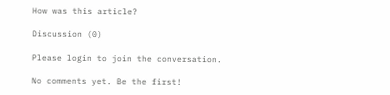How was this article?

Discussion (0)

Please login to join the conversation.

No comments yet. Be the first!